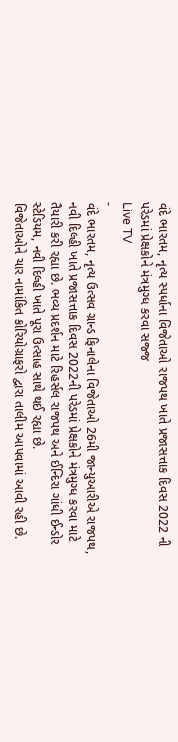વંદે ભારતમ, નૃત્ય સ્પર્ધાના વિજેતાઓ રાજપથ ખાતે પ્રજાસત્તાક દિવસ 2022 ની પરેડમાં પ્રેક્ષકોને મંત્રમુગ્ધ કરવા સજ્જ
Live TV
-
વંદે ભારતમ, નૃત્ય ઉત્સવ ગ્રાન્ડ ફિનાલેના વિજેતાઓ 26મી જાન્યુઆરીએ રાજપથ, નવી દિલ્હી ખાતે પ્રજાસત્તાક દિવસ 2022ની પરેડમાં પ્રેક્ષકોને મંત્રમુગ્ધ કરવા માટે તૈયારી કરી રહ્યા છે. ભવ્ય પ્રદર્શન માટે રિહર્સલ રાજપથ અને ઈન્દિરા ગાંધી ઈન્ડોર સ્ટેડિયમ, નવી દિલ્હી ખાતે પૂરા ઉત્સાહ સાથે થઈ રહ્યા છે.
વિજેતાઓને ચાર નામાંકિત કોરિયોગ્રાફરો દ્વારા તાલીમ આપવામાં આવી રહી છે.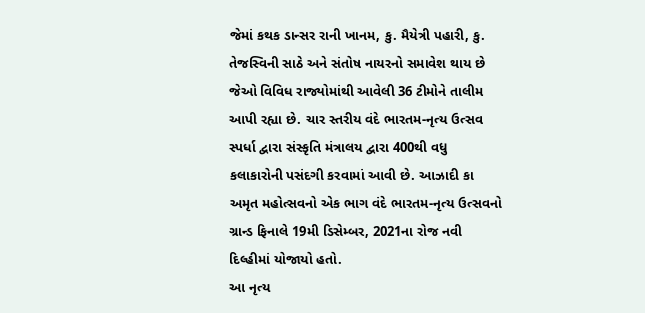જેમાં કથક ડાન્સર રાની ખાનમ, કુ. મૈયેત્રી પહારી, કુ. તેજસ્વિની સાઠે અને સંતોષ નાયરનો સમાવેશ થાય છે જેઓ વિવિધ રાજ્યોમાંથી આવેલી 36 ટીમોને તાલીમ આપી રહ્યા છે. ચાર સ્તરીય વંદે ભારતમ-નૃત્ય ઉત્સવ સ્પર્ધા દ્વારા સંસ્કૃતિ મંત્રાલય દ્વારા 400થી વધુ કલાકારોની પસંદગી કરવામાં આવી છે. આઝાદી કા અમૃત મહોત્સવનો એક ભાગ વંદે ભારતમ-નૃત્ય ઉત્સવનો ગ્રાન્ડ ફિનાલે 19મી ડિસેમ્બર, 2021ના રોજ નવી દિલ્હીમાં યોજાયો હતો.
આ નૃત્ય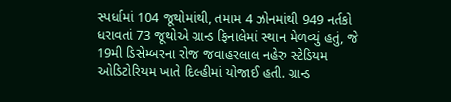સ્પર્ધામાં 104 જૂથોમાંથી, તમામ 4 ઝોનમાંથી 949 નર્તકો ધરાવતાં 73 જૂથોએ ગ્રાન્ડ ફિનાલેમાં સ્થાન મેળવ્યું હતું, જે 19મી ડિસેમ્બરના રોજ જવાહરલાલ નહેરુ સ્ટેડિયમ ઓડિટોરિયમ ખાતે દિલ્હીમાં યોજાઈ હતી. ગ્રાન્ડ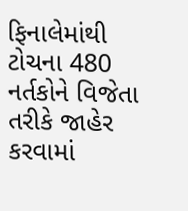ફિનાલેમાંથી ટોચના 480 નર્તકોને વિજેતા તરીકે જાહેર કરવામાં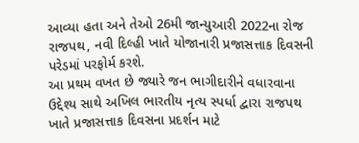આવ્યા હતા અને તેઓ 26મી જાન્યુઆરી 2022ના રોજ રાજપથ, નવી દિલ્હી ખાતે યોજાનારી પ્રજાસત્તાક દિવસની પરેડમાં પરફોર્મ કરશે.
આ પ્રથમ વખત છે જ્યારે જન ભાગીદારીને વધારવાના ઉદ્દેશ્ય સાથે અખિલ ભારતીય નૃત્ય સ્પર્ધા દ્વારા રાજપથ ખાતે પ્રજાસત્તાક દિવસના પ્રદર્શન માટે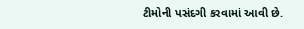ટીમોની પસંદગી કરવામાં આવી છે.